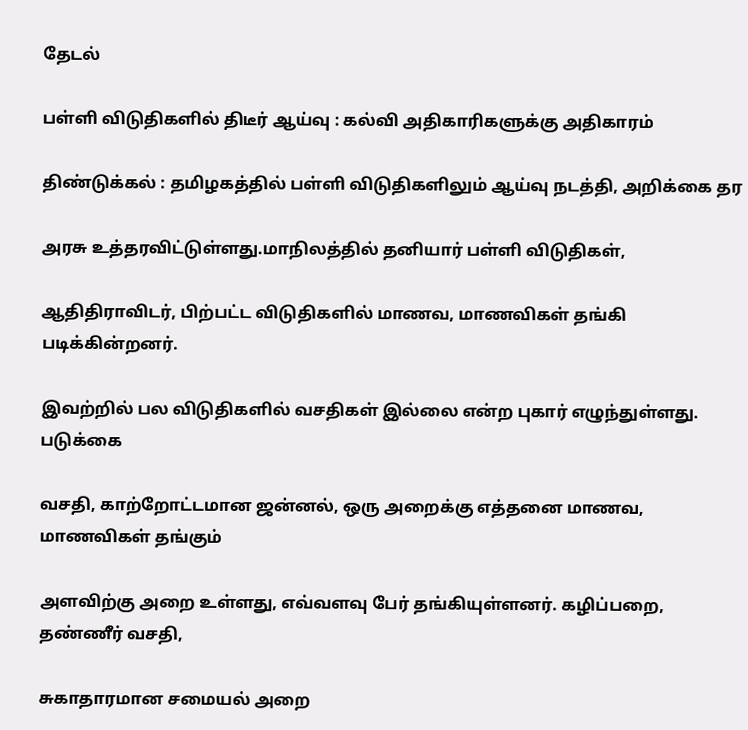தேடல்

பள்ளி விடுதிகளில் திடீர் ஆய்வு : கல்வி அதிகாரிகளுக்கு அதிகாரம்

திண்டுக்கல் : தமிழகத்தில் பள்ளி விடுதிகளிலும் ஆய்வு நடத்தி, அறிக்கை தர

அரசு உத்தரவிட்டுள்ளது.மாநிலத்தில் தனியார் பள்ளி விடுதிகள்,

ஆதிதிராவிடர், பிற்பட்ட விடுதிகளில் மாணவ, மாணவிகள் தங்கி படிக்கின்றனர்.

இவற்றில் பல விடுதிகளில் வசதிகள் இல்லை என்ற புகார் எழுந்துள்ளது. படுக்கை

வசதி, காற்றோட்டமான ஜன்னல், ஒரு அறைக்கு எத்தனை மாணவ, மாணவிகள் தங்கும்

அளவிற்கு அறை உள்ளது, எவ்வளவு பேர் தங்கியுள்ளனர். கழிப்பறை, தண்ணீர் வசதி,

சுகாதாரமான சமையல் அறை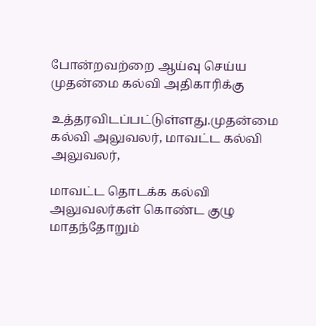போன்றவற்றை ஆய்வு செய்ய முதன்மை கல்வி அதிகாரிக்கு

உத்தரவிடப்பட்டுள்ளது.முதன்மை கல்வி அலுவலர், மாவட்ட கல்வி அலுவலர்,

மாவட்ட தொடக்க கல்வி அலுவலர்கள் கொண்ட குழு மாதந்தோறும்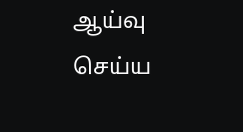ஆய்வு செய்ய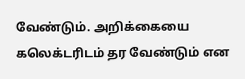வேண்டும். அறிக்கையை கலெக்டரிடம் தர வேண்டும் என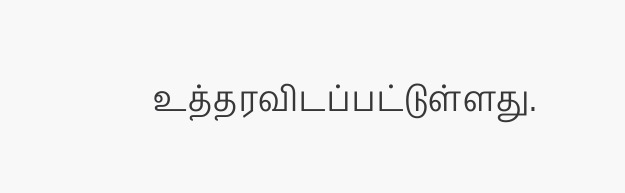உத்தரவிடப்பட்டுள்ளது.